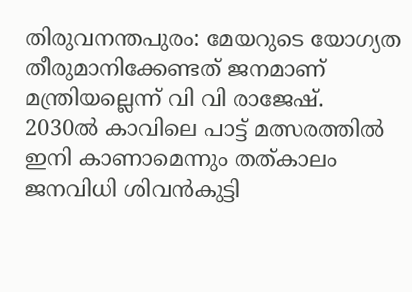തിരുവനന്തപുരം: മേയറുടെ യോഗ്യത തീരുമാനിക്കേണ്ടത് ജനമാണ് മന്ത്രിയല്ലെന്ന് വി വി രാജേഷ്.
2030ൽ കാവിലെ പാട്ട് മത്സരത്തിൽ ഇനി കാണാമെന്നും തത്കാലം ജനവിധി ശിവൻകുട്ടി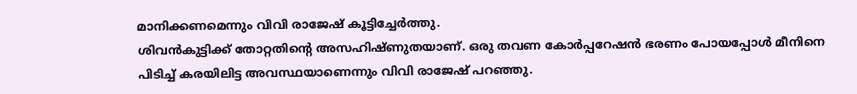മാനിക്കണമെന്നും വിവി രാജേഷ് കൂട്ടിച്ചേർത്തു.
ശിവൻകുട്ടിക്ക് തോറ്റതിന്റെ അസഹിഷ്ണുതയാണ്. ഒരു തവണ കോർപ്പറേഷൻ ഭരണം പോയപ്പോൾ മീനിനെ പിടിച്ച് കരയിലിട്ട അവസ്ഥയാണെന്നും വിവി രാജേഷ് പറഞ്ഞു.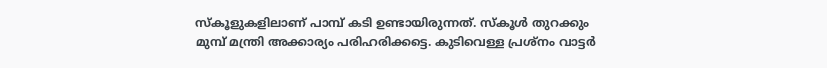സ്കൂളുകളിലാണ് പാമ്പ് കടി ഉണ്ടായിരുന്നത്. സ്കൂൾ തുറക്കും മുമ്പ് മന്ത്രി അക്കാര്യം പരിഹരിക്കട്ടെ. കുടിവെള്ള പ്രശ്നം വാട്ടർ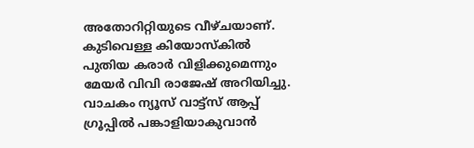അതോറിറ്റിയുടെ വീഴ്ചയാണ്. കുടിവെള്ള കിയോസ്കിൽ പുതിയ കരാർ വിളിക്കുമെന്നും മേയർ വിവി രാജേഷ് അറിയിച്ചു.
വാചകം ന്യൂസ് വാട്ട്സ് ആപ്പ് ഗ്രൂപ്പിൽ പങ്കാളിയാകുവാൻ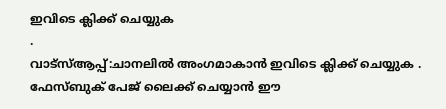ഇവിടെ ക്ലിക്ക് ചെയ്യുക
.
വാട്സ്ആപ്പ്:ചാനലിൽ അംഗമാകാൻ ഇവിടെ ക്ലിക്ക് ചെയ്യുക .
ഫേസ്ബുക് പേജ് ലൈക്ക് ചെയ്യാൻ ഈ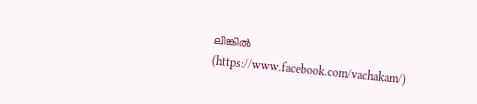ലിങ്കിൽ (https://www.facebook.com/vachakam/)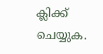ക്ലിക്ക് ചെയ്യുക.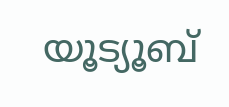യൂട്യൂബ്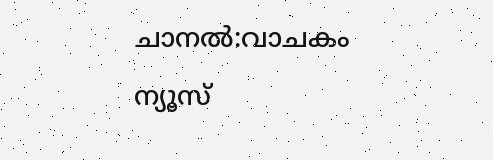ചാനൽ:വാചകം ന്യൂസ്